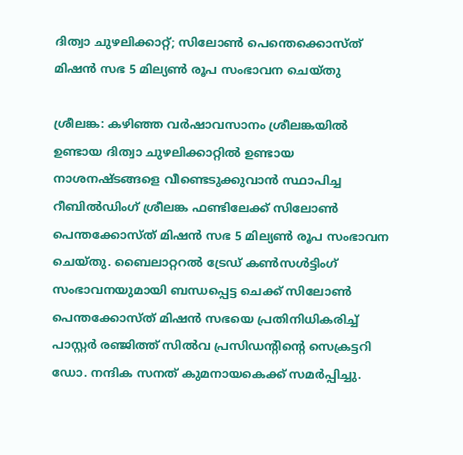ദിത്വാ ചുഴലിക്കാറ്റ്; സിലോൺ പെന്തെക്കൊസ്ത് മിഷൻ സഭ 5 മില്യൺ രൂപ സംഭാവന ചെയ്തു

ശ്രീലങ്ക: കഴിഞ്ഞ വർഷാവസാനം ശ്രീലങ്കയിൽ ഉണ്ടായ ദിത്വാ ചുഴലിക്കാറ്റിൽ ഉണ്ടായ നാശനഷ്ടങ്ങളെ വീണ്ടെടുക്കുവാൻ സ്ഥാപിച്ച റീബിൽഡിംഗ് ശ്രീലങ്ക ഫണ്ടിലേക്ക് സിലോൺ പെന്തക്കോസ്ത് മിഷൻ സഭ 5 മില്യൺ രൂപ സംഭാവന ചെയ്തു. ബൈലാറ്ററൽ ട്രേഡ് കൺസൾട്ടിംഗ് സംഭാവനയുമായി ബന്ധപ്പെട്ട ചെക്ക് സിലോൺ പെന്തക്കോസ്ത് മിഷൻ സഭയെ പ്രതിനിധികരിച്ച് പാസ്റ്റർ രഞ്ജിത്ത് സിൽവ പ്രസിഡന്റിന്റെ സെക്രട്ടറി ഡോ. നന്ദിക സനത് കുമനായകെക്ക് സമർപ്പിച്ചു.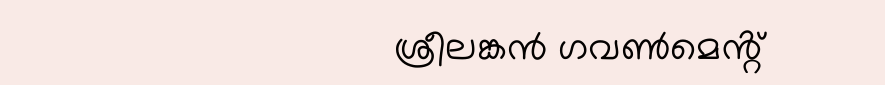ശ്രീലങ്കൻ ഗവൺമെൻ്റ്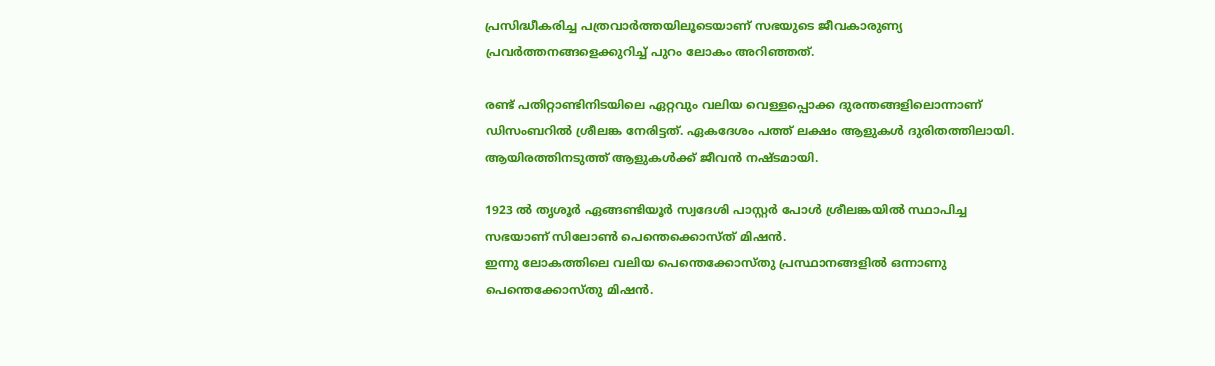പ്രസിദ്ധീകരിച്ച പത്രവാർത്തയിലൂടെയാണ് സഭയുടെ ജീവകാരുണ്യ പ്രവർത്തനങ്ങളെക്കുറിച്ച് പുറം ലോകം അറിഞ്ഞത്.

രണ്ട് പതിറ്റാണ്ടിനിടയിലെ ഏറ്റവും വലിയ വെള്ളപ്പൊക്ക ദുരന്തങ്ങളിലൊന്നാണ് ഡിസംബറിൽ ശ്രീലങ്ക നേരിട്ടത്. ഏകദേശം പത്ത് ലക്ഷം ആളുകൾ ദുരിതത്തിലായി. ആയിരത്തിനടുത്ത് ആളുകൾക്ക് ജീവൻ നഷ്ടമായി.

1923 ൽ തൃശൂർ ഏങ്ങണ്ടിയൂർ സ്വദേശി പാസ്റ്റർ പോൾ ശ്രീലങ്കയിൽ സ്ഥാപിച്ച സഭയാണ് സിലോൺ പെന്തെക്കൊസ്ത് മിഷൻ.
ഇന്നു ലോകത്തിലെ വലിയ പെന്തെക്കോസ്‌തു പ്രസ്ഥാനങ്ങളിൽ ഒന്നാണു പെന്തെക്കോസ്‌തു മിഷൻ.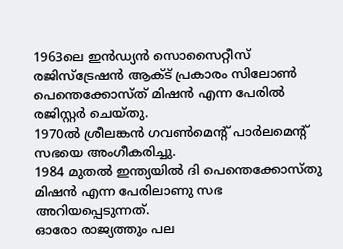1963ലെ ഇൻഡ്യൻ സൊസൈറ്റീസ് രജിസ്ട്രേഷൻ ആക്‌ട് പ്രകാരം സിലോൺ പെന്തെക്കോസ്ത്‌ മിഷൻ എന്ന പേരിൽ രജിസ്റ്റർ ചെയ്തു.
1970ൽ ശ്രീലങ്കൻ ഗവൺമെന്റ് പാർലമെന്റ് സഭയെ അംഗീകരിച്ചു.
1984 മുതൽ ഇന്ത്യയിൽ ദി പെന്തെക്കോസ്തു‌ മിഷൻ എന്ന പേരിലാണു സഭ അറിയപ്പെടുന്നത്.
ഓരോ രാജ്യത്തും പല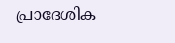പ്രാദേശിക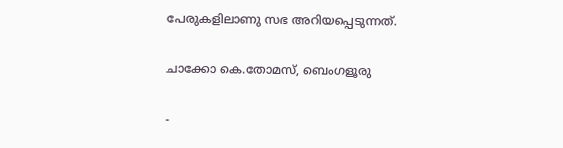പേരുകളിലാണു സഭ അറിയപ്പെടുന്നത്.

ചാക്കോ കെ.തോമസ്, ബെംഗളൂരു

-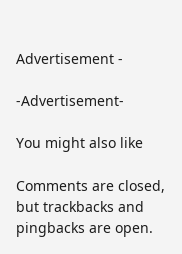Advertisement -

-Advertisement-

You might also like

Comments are closed, but trackbacks and pingbacks are open.